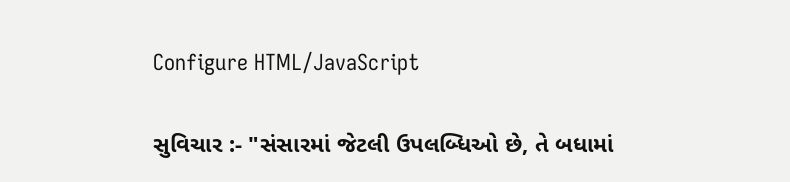Configure HTML/JavaScript

સુવિચાર :- "સંસારમાં જેટલી ઉપલબ્ધિઓ છે, તે બધામાં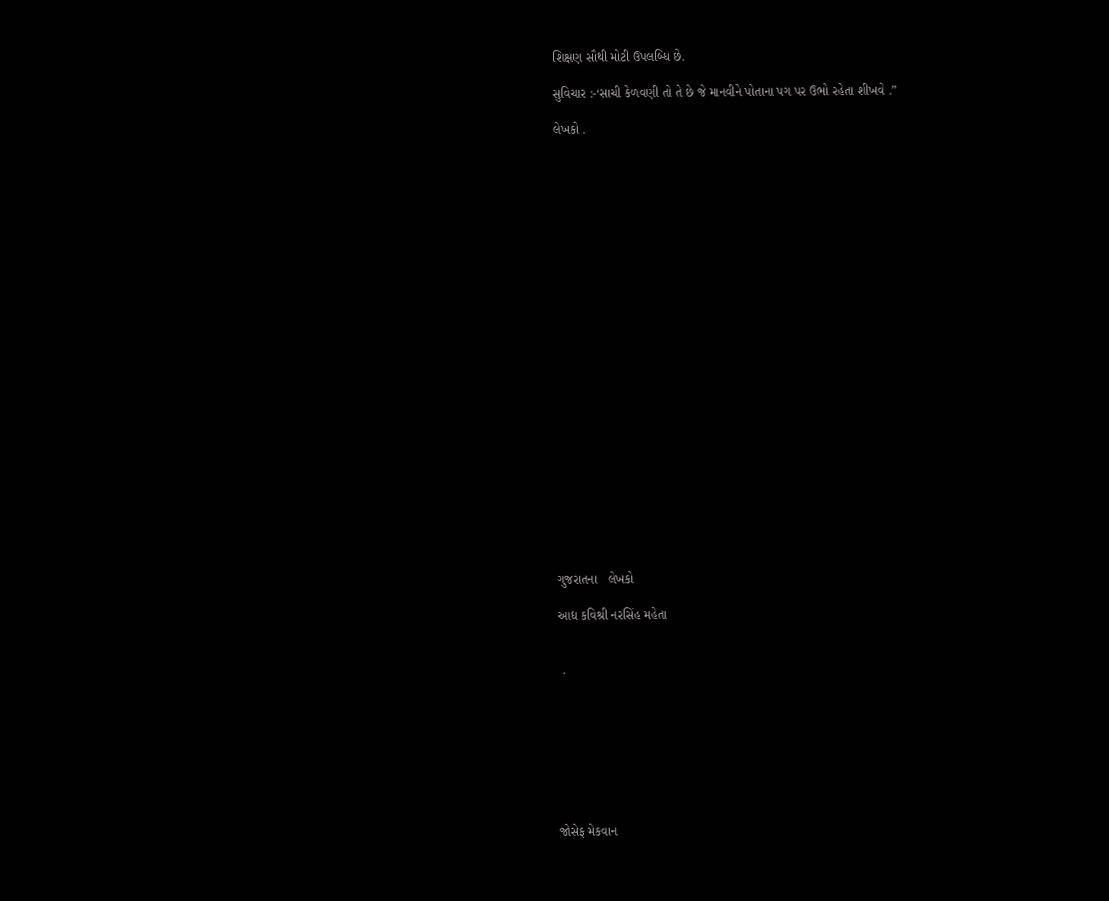શિક્ષણ સૌથી મોટી ઉપલબ્ધિ છે.

સુવિચાર :-‘સાચી કેળવણી તો તે છે જે માનવીને પોતાના પગ પર ઉભો રહેતા શીખવે .”

લેખકો .
























ગુજરાતના   લેખકો

આદ્ય કવિશ્રી નરસિંહ મહેતા


 .








જોસેફ મેકવાન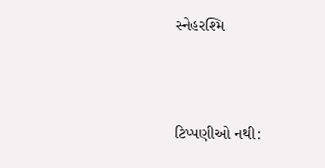સ્નેહરશ્મિ





ટિપ્પણીઓ નથી: